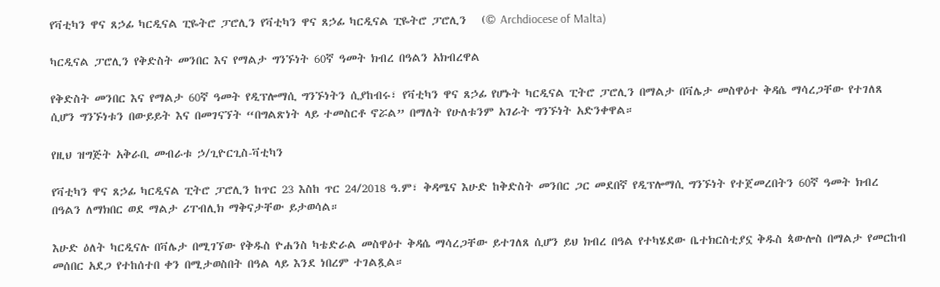የቫቲካን ዋና ጸኃፊ ካርዲናል ፒዬትሮ ፓሮሊን የቫቲካን ዋና ጸኃፊ ካርዲናል ፒዬትሮ ፓሮሊን   (© Archdiocese of Malta)

ካርዲናል ፓሮሊን የቅድስት መንበር እና የማልታ ግንኙነት 60ኛ ዓመት ክብረ በዓልን አክብረዋል

የቅድስት መንበር እና የማልታ 60ኛ ዓመት የዲፕሎማሲ ግንኙነትን ሲያከብሩ፣ የቫቲካን ዋና ጸኃፊ የሆኑት ካርዲናል ፒትሮ ፓሮሊን በማልታ በቫሌታ መስዋዕተ ቅዳሴ ማሳረጋቸው የተገለጸ ሲሆን ግንኙነቱን በውይይት እና በመገናኘት “በግልጽነት ላይ ተመስርቶ ኖሯል” በማለት የሁለቱንም አገራት ግንኙነት አድንቀዋል።

የዚህ ዝግጅት አቅራቢ መብራቱ ኃ/ጊዮርጊስ-ቫቲካን

የቫቲካን ዋና ጸኃፊ ካርዲናል ፒትሮ ፓሮሊን ከጥር 23 እስከ ጥር 24/2018 ዓ.ም፣ ቅዳሜና እሁድ ከቅድስት መንበር ጋር መደበኛ የዲፕሎማሲ ግንኙነት የተጀመረበትን 60ኛ ዓመት ክብረ በዓልን ለማክበር ወደ ማልታ ሪፐብሊክ ማቅናታቸው ይታወሳል።

እሁድ ዕለት ካርዲናሉ በቫሌታ በሚገኘው የቅዱስ ዮሐንስ ካቴድራል መስዋዕተ ቅዳሴ ማሳረጋቸው ይተገለጸ ሲሆን ይህ ክብረ በዓል የተካሄደው ቤተክርስቲያኗ ቅዱስ ጳውሎስ በማልታ የመርከብ መሰበር አደጋ የተከሰተበ ቀን በሚታወስበት በዓል ላይ እንደ ነበረም ተገልጿል።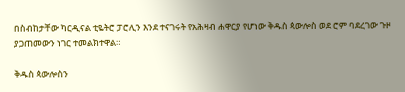በስብከታቸው ካርዲናል ቲዬትሮ ፓሮሊን እንደ ተናገሩት የአሕዛብ ሐዋርያ የሆነው ቅዱስ ጳውሎስ ወደ ሮም ባደረገው ጉዞ ያጋጠመውን ነገር ተመልክተዋል።

ቅዱስ ጳውሎስን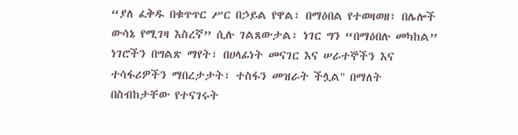“ያለ ፈቅዱ በቁጥጥር ሥር በኃይል የዋል፣ በማዕበል የተወዛወዘ፣ በሌሎች ውሳኔ የሚገዛ እስረኛ” ሲሉ ገልጸውታል፣ ነገር ግን “በማዕበሉ መካከል” ነገሮችን በግልጽ ማየት፣ በሀላፊነት መናገር እና ሠራተኞችን እና ተሳፋሪዎችን ማበረታታት፣ ተስፋን መዝራት ችሏል" በማለት በስብከታቸው የተናገሩት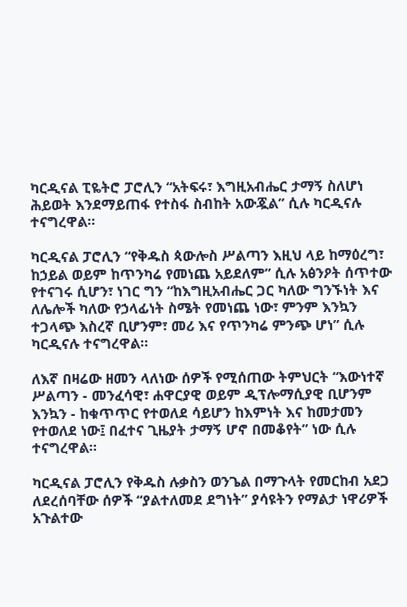ካርዲናል ፒዬትሮ ፓሮሊን “አትፍሩ፣ እግዚአብሔር ታማኝ ስለሆነ ሕይወት እንደማይጠፋ የተስፋ ስብከት አውጇል” ሲሉ ካርዲናሉ ተናግረዋል።

ካርዲናል ፓሮሊን “የቅዱስ ጳውሎስ ሥልጣን እዚህ ላይ ከማዕረግ፣ ከኃይል ወይም ከጥንካሬ የመነጨ አይደለም” ሲሉ አፅንዖት ሰጥተው የተናገሩ ሲሆን፣ ነገር ግን “ከእግዚአብሔር ጋር ካለው ግንኙነት እና ለሌሎች ካለው የኃላፊነት ስሜት የመነጨ ነው፣ ምንም እንኳን ተጋላጭ እስረኛ ቢሆንም፣ መሪ እና የጥንካሬ ምንጭ ሆነ” ሲሉ ካርዲናሉ ተናግረዋል።

ለእኛ በዛሬው ዘመን ላለነው ሰዎች የሚሰጠው ትምህርት “እውነተኛ ሥልጣን - መንፈሳዊ፣ ሐዋርያዊ ወይም ዲፕሎማሲያዊ ቢሆንም እንኳን - ከቁጥጥር የተወለደ ሳይሆን ከእምነት እና ከመታመን የተወለደ ነው፤ በፈተና ጊዜያት ታማኝ ሆኖ በመቆየት” ነው ሲሉ ተናግረዋል።

ካርዲናል ፓሮሊን የቅዱስ ሉቃስን ወንጌል በማጉላት የመርከብ አደጋ ለደረሰባቸው ሰዎች “ያልተለመደ ደግነት” ያሳዩትን የማልታ ነዋሪዎች አጉልተው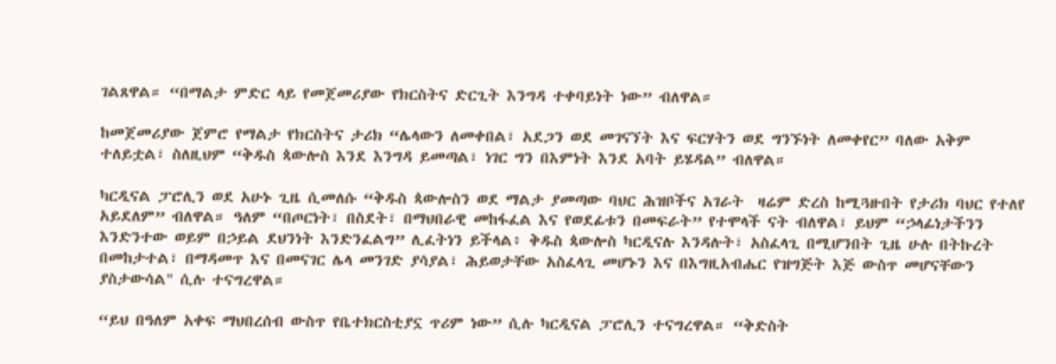ገልጸዋል። “በማልታ ምድር ላይ የመጀመሪያው የክርስትና ድርጊት እንግዳ ተቀባይነት ነው” ብለዋል።

ከመጀመሪያው ጀምሮ የማልታ የክርስትና ታሪክ “ሌላውን ለመቀበል፣ አደጋን ወደ መገናኘት እና ፍርሃትን ወደ ግንኙነት ለመቀየር” ባለው አቅም ተለይቷል፣ ስለዚህም “ቅዱስ ጳውሎስ እንደ እንግዳ ይመጣል፣ ነገር ግን በእምነት እንደ አባት ይሄዳል” ብለዋል።

ካርዲናል ፓሮሊን ወደ አሁኑ ጊዜ ሲመለሱ “ቅዱስ ጳውሎስን ወደ ማልታ ያመጣው ባህር ሕዝቦችና አገራት  ዛሬም ድረስ ከሚጓዙበት የታሪክ ባህር የተለየ አይደለም” ብለዋል። ዓለም “በጦርነት፣ በስደት፣ በማህበራዊ መከፋፈል እና የወደፊቱን በመፍራት” የተሞላች ናት ብለዋል፣ ይህም “ኃላፊነታችንን እንድንተው ወይም በኃይል ደህንነት እንድንፈልግ” ሊፈትነን ይችላል፥ ቅዱስ ጳውሎስ ካርዲናሉ እንዳሉት፣ አስፈላጊ በሚሆንበት ጊዜ ሁሉ በትኩረት በመከታተል፣ በማዳመጥ እና በመናገር ሌላ መንገድ ያሳያል፣ ሕይወታቸው አስፈላጊ መሆኑን እና በእግዚአብሔር የዝግጅት እጅ ውስጥ መሆናቸውን ያስታውሳል" ሲሉ ተናግረዋል።

“ይህ በዓለም አቀፍ ማህበረሰብ ውስጥ የቤተክርስቲያኗ ጥሪም ነው” ሲሉ ካርዲናል ፓሮሊን ተናግረዋል። “ቅድስት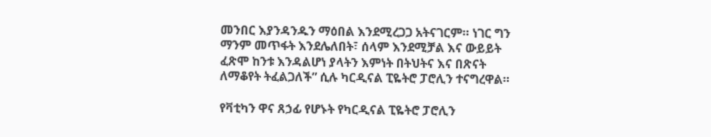መንበር እያንዳንዱን ማዕበል እንደሚረጋጋ አትናገርም። ነገር ግን ማንም መጥፋት እንደሌለበት፣ ሰላም እንደሚቻል እና ውይይት ፈጽሞ ከንቱ እንዳልሆነ ያላትን እምነት በትህትና እና በጽናት ለማቆየት ትፈልጋለች” ሲሉ ካርዲናል ፒዬትሮ ፓሮሊን ተናግረዋል።

የቫቲካን ዋና ጸኃፊ የሆኑት የካርዲናል ፒዬትሮ ፓሮሊን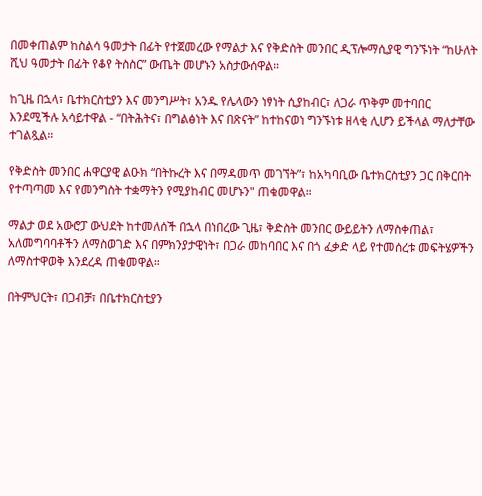በመቀጠልም ከስልሳ ዓመታት በፊት የተጀመረው የማልታ እና የቅድስት መንበር ዲፕሎማሲያዊ ግንኙነት “ከሁለት ሺህ ዓመታት በፊት የቆየ ትስስር” ውጤት መሆኑን አስታውሰዋል።

ከጊዜ በኋላ፣ ቤተክርስቲያን እና መንግሥት፣ አንዱ የሌላውን ነፃነት ሲያከብር፣ ለጋራ ጥቅም መተባበር እንደሚችሉ አሳይተዋል - “በትሕትና፣ በግልፅነት እና በጽናት” ከተከናወነ ግንኙነቱ ዘላቂ ሊሆን ይችላል ማለታቸው ተገልጿል።

የቅድስት መንበር ሐዋርያዊ ልዑክ “በትኩረት እና በማዳመጥ መገኘት”፣ ከአካባቢው ቤተክርስቲያን ጋር በቅርበት የተጣጣመ እና የመንግስት ተቋማትን የሚያከብር መሆኑን" ጠቁመዋል።

ማልታ ወደ አውሮፓ ውህደት ከተመለሰች በኋላ በነበረው ጊዜ፣ ቅድስት መንበር ውይይትን ለማስቀጠል፣ አለመግባባቶችን ለማስወገድ እና በምክንያታዊነት፣ በጋራ መከባበር እና በጎ ፈቃድ ላይ የተመሰረቱ መፍትሄዎችን ለማስተዋወቅ እንደረዳ ጠቁመዋል።

በትምህርት፣ በጋብቻ፣ በቤተክርስቲያን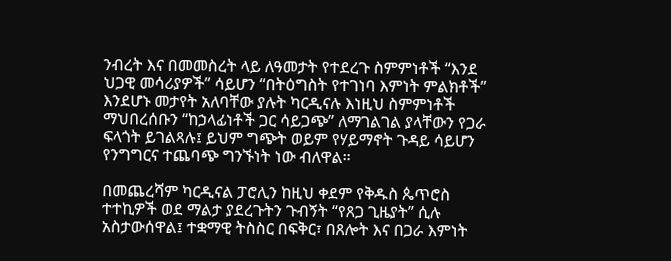ንብረት እና በመመስረት ላይ ለዓመታት የተደረጉ ስምምነቶች “እንደ ህጋዊ መሳሪያዎች” ሳይሆን “በትዕግስት የተገነባ እምነት ምልክቶች” እንደሆኑ መታየት አለባቸው ያሉት ካርዲናሉ እነዚህ ስምምነቶች ማህበረሰቡን “ከኃላፊነቶች ጋር ሳይጋጭ” ለማገልገል ያላቸውን የጋራ ፍላጎት ይገልጻሉ፤ ይህም ግጭት ወይም የሃይማኖት ጉዳይ ሳይሆን የንግግርና ተጨባጭ ግንኙነት ነው ብለዋል።

በመጨረሻም ካርዲናል ፓሮሊን ከዚህ ቀደም የቅዱስ ጴጥሮስ ተተኪዎች ወደ ማልታ ያደረጉትን ጉብኝት “የጸጋ ጊዜያት” ሲሉ አስታውሰዋል፤ ተቋማዊ ትስስር በፍቅር፣ በጸሎት እና በጋራ እምነት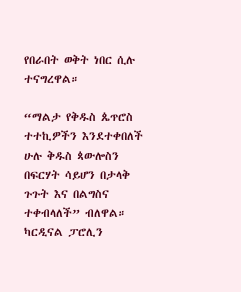የበራበት ወቅት ነበር ሲሉ ተናግረዋል።

“ማልታ የቅዱስ ጴጥሮስ ተተኪዎችን እንደተቀበለች ሁሉ ቅዱስ ጳውሎስን በፍርሃት ሳይሆን በታላቅ ጉጉት እና በልግስና ተቀብላለች” ብለዋል። ካርዲናል ፓሮሊን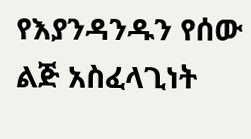የእያንዳንዱን የሰው ልጅ አስፈላጊነት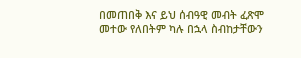በመጠበቅ እና ይህ ሰብዓዊ መብት ፈጽሞ መተው የለበትም ካሉ በኋላ ስብከታቸውን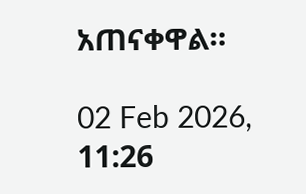አጠናቀዋል።

02 Feb 2026, 11:26